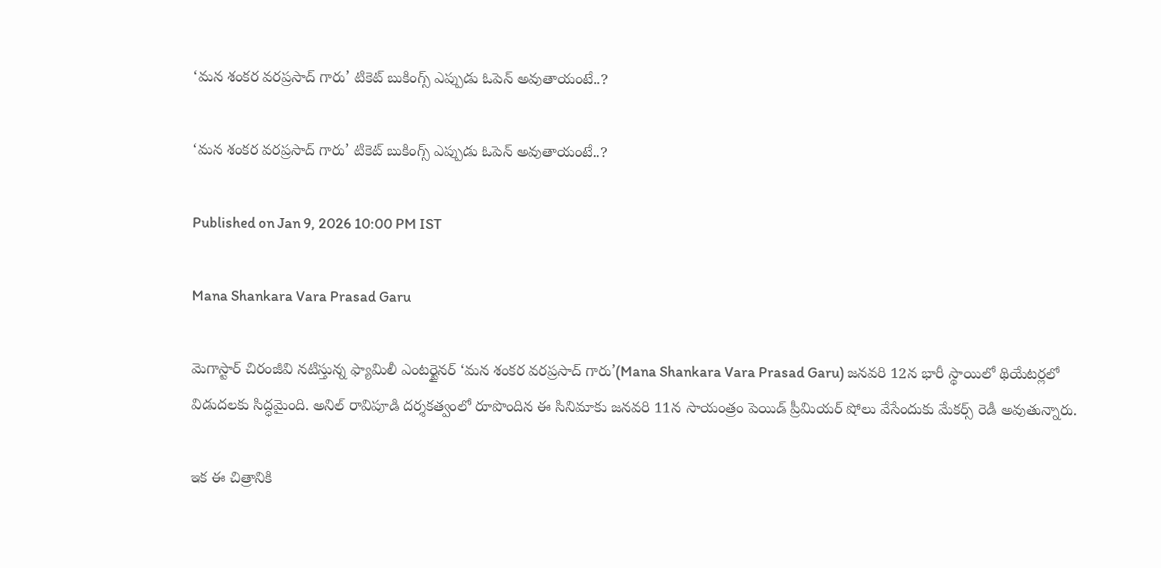‘మన శంకర వరప్రసాద్ గారు’ టికెట్ బుకింగ్స్ ఎప్పుడు ఓపెన్ అవుతాయంటే..?

‘మన శంకర వరప్రసాద్ గారు’ టికెట్ బుకింగ్స్ ఎప్పుడు ఓపెన్ అవుతాయంటే..?

Published on Jan 9, 2026 10:00 PM IST

Mana Shankara Vara Prasad Garu

మెగాస్టార్ చిరంజీవి నటిస్తున్న ఫ్యామిలీ ఎంటర్టైనర్ ‘మన శంకర వరప్రసాద్ గారు’(Mana Shankara Vara Prasad Garu) జనవరి 12న భారీ స్థాయిలో థియేటర్లలో విడుదలకు సిద్ధమైంది. అనిల్ రావిపూడి దర్శకత్వంలో రూపొందిన ఈ సినిమాకు జనవరి 11న సాయంత్రం పెయిడ్ ప్రీమియర్ షోలు వేసేందుకు మేకర్స్ రెడీ అవుతున్నారు.

ఇక ఈ చిత్రానికి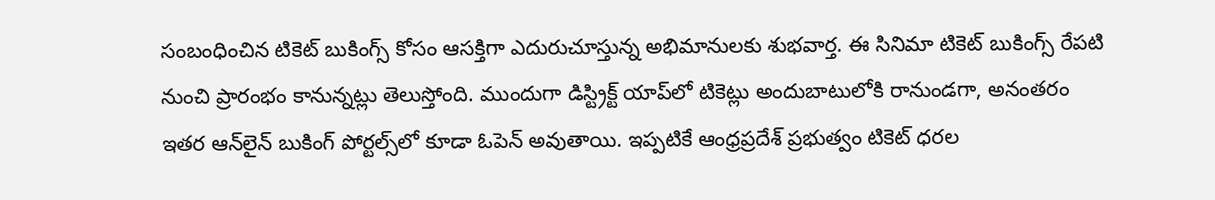సంబంధించిన టికెట్ బుకింగ్స్ కోసం ఆసక్తిగా ఎదురుచూస్తున్న అభిమానులకు శుభవార్త. ఈ సినిమా టికెట్ బుకింగ్స్ రేపటి నుంచి ప్రారంభం కానున్నట్లు తెలుస్తోంది. ముందుగా డిస్ట్రిక్ట్ యాప్‌లో టికెట్లు అందుబాటులోకి రానుండగా, అనంతరం ఇతర ఆన్‌లైన్ బుకింగ్ పోర్టల్స్‌లో కూడా ఓపెన్ అవుతాయి. ఇప్పటికే ఆంధ్రప్రదేశ్ ప్రభుత్వం టికెట్ ధరల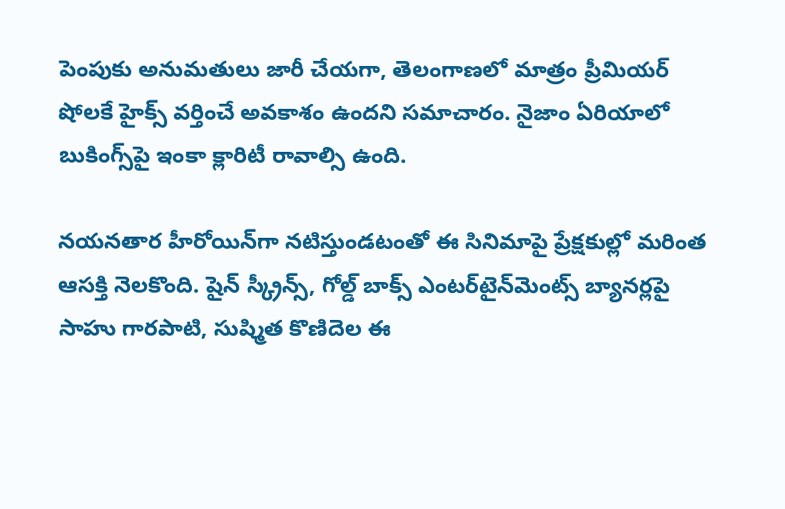పెంపుకు అనుమతులు జారీ చేయగా, తెలంగాణలో మాత్రం ప్రీమియర్ షోలకే హైక్స్ వర్తించే అవకాశం ఉందని సమాచారం. నైజాం ఏరియాలో బుకింగ్స్‌పై ఇంకా క్లారిటీ రావాల్సి ఉంది.

నయనతార హీరోయిన్‌గా నటిస్తుండటంతో ఈ సినిమాపై ప్రేక్షకుల్లో మరింత ఆసక్తి నెలకొంది. షైన్ స్క్రీన్స్, గోల్డ్ బాక్స్ ఎంటర్‌టైన్‌మెంట్స్ బ్యానర్లపై సాహు గారపాటి, సుష్మిత కొణిదెల ఈ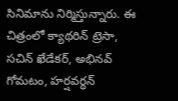సినిమాను నిర్మిస్తున్నారు. ఈ చిత్రంలో క్యాథరిన్ ట్రెసా, సచిన్ ఖేడేకర్, అభినవ్ గోమటం, హర్షవర్ధన్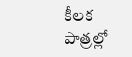కీలక పాత్రల్లో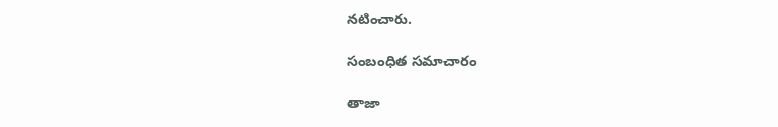నటించారు.

సంబంధిత సమాచారం

తాజా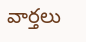వార్తలు